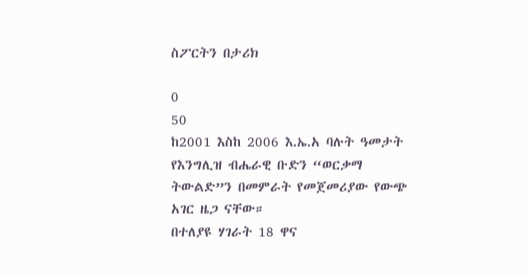ስፖርትን በታሪክ

0
50
ከ2001 እስከ 2006 እ.ኤ.አ ባሉት ዓመታት የእንግሊዝ ብሔራዊ ቡድን “ወርቃማ ትውልድ”ን በመምራት የመጀመሪያው የውጭ አገር ዜጋ ናቸው።
በተለያዩ ሃገራት 18 ዋና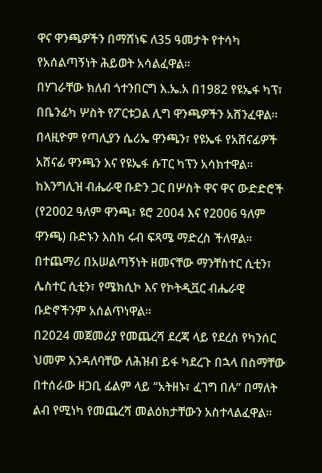ዋና ዋንጫዎችን በማሸነፍ ለ35 ዓመታት የተሳካ የአሰልጣኝነት ሕይወት አሳልፈዋል።
በሃገራቸው ክለብ ጎተንበርግ እ.ኤ.አ በ1982 የዩኤፋ ካፕ፣ በቤንፊካ ሦስት የፖርቱጋል ሊግ ዋንጫዎችን አሸንፈዋል። በላዚዮም የጣሊያን ሴሪኤ ዋንጫን፣ የዩኤፋ የአሸናፊዎች አሸናፊ ዋንጫን እና የዩኤፋ ሱፐር ካፕን አሳክተዋል።
ከእንግሊዝ ብሔራዊ ቡድን ጋር በሦስት ዋና ዋና ውድድሮች (የ2002 ዓለም ዋንጫ፣ ዩሮ 2004 እና የ2006 ዓለም ዋንጫ) ቡድኑን እስከ ሩብ ፍጻሜ ማድረስ ችለዋል።
በተጨማሪ በአሠልጣኝነት ዘመናቸው ማንቸስተር ሲቲን፣ ሌስተር ሲቲን፣ የሜክሲኮ እና የኮትዲቯር ብሔራዊ ቡድኖችንም አሰልጥነዋል።
በ2024 መጀመሪያ የመጨረሻ ደረጃ ላይ የደረሰ የካንሰር ህመም እንዳለባቸው ለሕዝብ ይፋ ካደረጉ በኋላ በስማቸው በተሰራው ዘጋቢ ፊልም ላይ “አትዘኑ፣ ፈገግ በሉ” በማለት ልብ የሚነካ የመጨረሻ መልዕክታቸውን አስተላልፈዋል።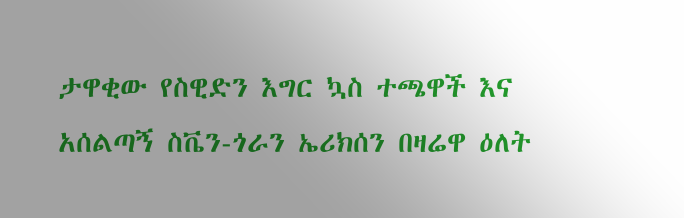ታዋቂው የስዊድን እግር ኳስ ተጫዋች እና አሰልጣኝ ስቬን-ጎራን ኤሪክሰን በዛሬዋ ዕለት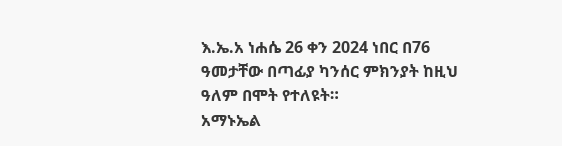እ.ኤ.አ ነሐሴ 26 ቀን 2024 ነበር በ76 ዓመታቸው በጣፊያ ካንሰር ምክንያት ከዚህ ዓለም በሞት የተለዩት።
አማኑኤል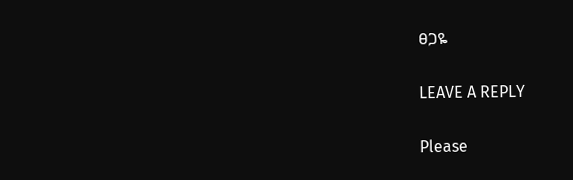ፀጋዬ

LEAVE A REPLY

Please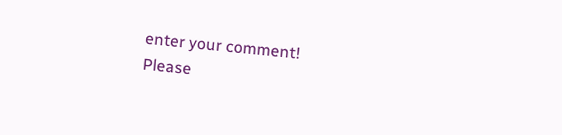enter your comment!
Please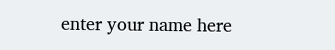enter your name here